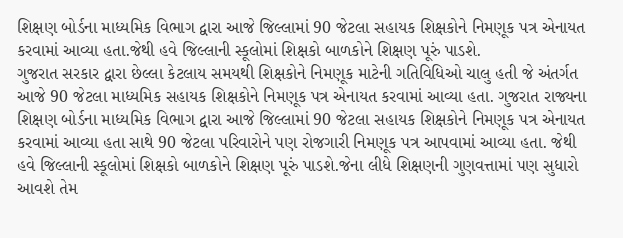શિક્ષણ બોર્ડના માધ્યમિક વિભાગ દ્વારા આજે જિલ્લામાં 90 જેટલા સહાયક શિક્ષકોને નિમણૂક પત્ર એનાયત કરવામાં આવ્યા હતા.જેથી હવે જિલ્લાની સ્કૂલોમાં શિક્ષકો બાળકોને શિક્ષણ પૂરું પાડશે.
ગુજરાત સરકાર દ્વારા છેલ્લા કેટલાય સમયથી શિક્ષકોને નિમણૂક માટેની ગતિવિધિઓ ચાલુ હતી જે અંતર્ગત આજે 90 જેટલા માધ્યમિક સહાયક શિક્ષકોને નિમણૂક પત્ર એનાયત કરવામાં આવ્યા હતા. ગુજરાત રાજ્યના શિક્ષણ બોર્ડના માધ્યમિક વિભાગ દ્વારા આજે જિલ્લામાં 90 જેટલા સહાયક શિક્ષકોને નિમણૂક પત્ર એનાયત કરવામાં આવ્યા હતા સાથે 90 જેટલા પરિવારોને પણ રોજગારી નિમણૂક પત્ર આપવામાં આવ્યા હતા. જેથી હવે જિલ્લાની સ્કૂલોમાં શિક્ષકો બાળકોને શિક્ષણ પૂરું પાડશે.જેના લીધે શિક્ષણની ગુણવત્તામાં પણ સુધારો આવશે તેમ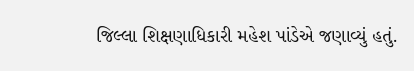જિલ્લા શિક્ષણાધિકારી મહેશ પાંડેએ જણાવ્યું હતું.